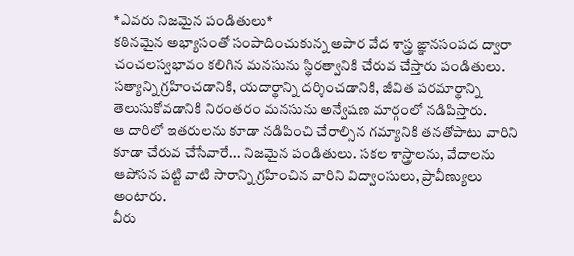*ఎవరు నిజమైన పండితులు*
కఠినమైన అభ్యాసంతో సంపాదించుకున్న అపార వేద శాస్త్ర ఙ్ఞానసంపద ద్వారా చంచలస్వభావం కలిగిన మనసును స్థిరత్వానికి చేరువ చేస్తారు పండితులు.
సత్యాన్ని గ్రహించడానికి, యదార్థాన్ని దర్శించడానికి, జీవిత పరమార్థాన్ని తెలుసుకోవడానికి నిరంతరం మనసును అన్వేషణ మార్గంలో నడిపిస్తారు.
ఆ దారిలో ఇతరులను కూడా నడిపించి చేరాల్సిన గమ్యానికి తనతోపాటు వారిని కూడా చేరువ చేసేవారే... నిజమైన పండితులు. సకల శాస్త్రాలను, వేదాలను ఆపోసన పట్టి వాటి సారాన్ని గ్రహించిన వారిని విద్వాంసులు, ప్రావీణ్యులు అంటారు.
వీరు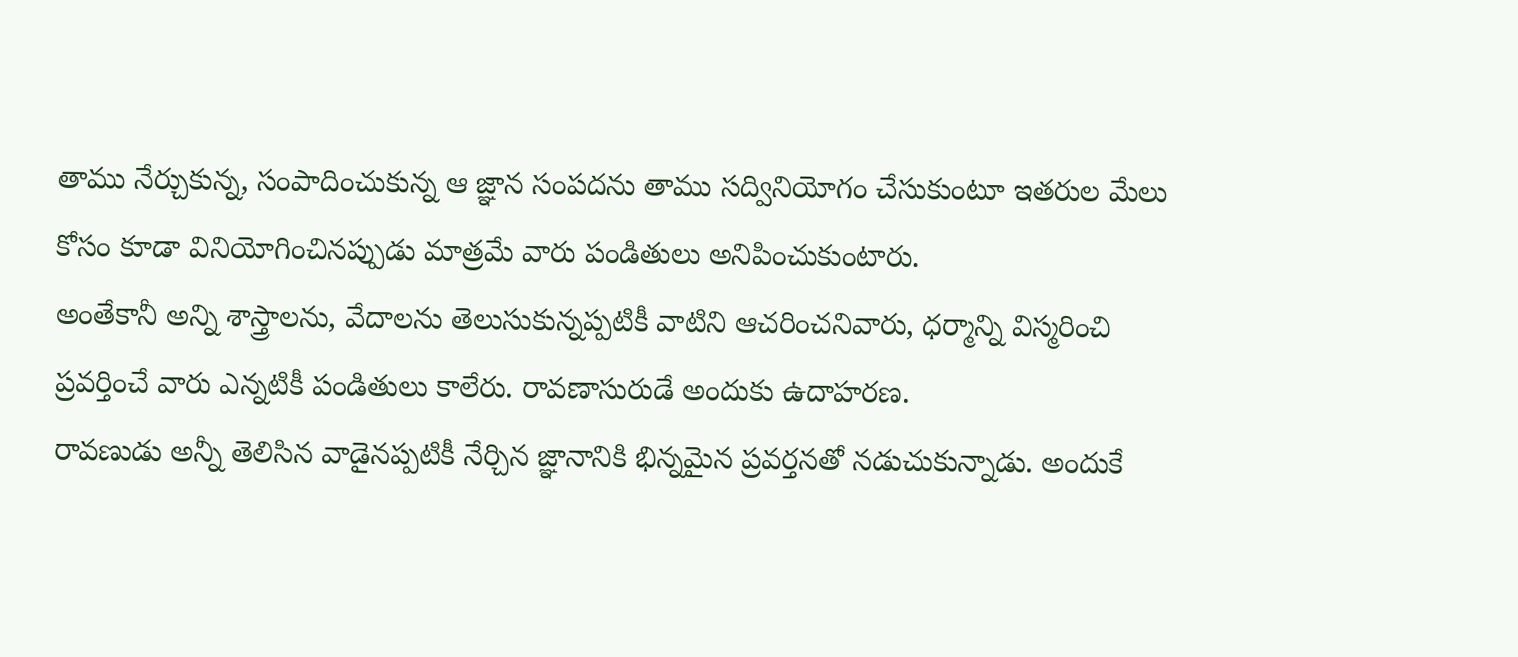తాము నేర్చుకున్న, సంపాదించుకున్న ఆ జ్ఞాన సంపదను తాము సద్వినియోగం చేసుకుంటూ ఇతరుల మేలు కోసం కూడా వినియోగించినప్పుడు మాత్రమే వారు పండితులు అనిపించుకుంటారు.
అంతేకానీ అన్ని శాస్త్రాలను, వేదాలను తెలుసుకున్నప్పటికీ వాటిని ఆచరించనివారు, ధర్మాన్ని విస్మరించి ప్రవర్తించే వారు ఎన్నటికీ పండితులు కాలేరు. రావణాసురుడే అందుకు ఉదాహరణ.
రావణుడు అన్నీ తెలిసిన వాడైనప్పటికీ నేర్చిన జ్ఞానానికి భిన్నమైన ప్రవర్తనతో నడుచుకున్నాడు. అందుకే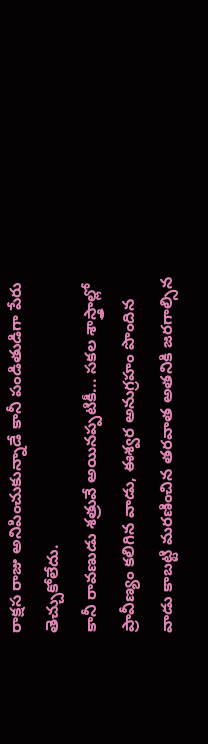రాక్షస రాజు అనిపించుకున్నాడే కానీ పండితుడిగా పేరు తెచ్చుకోలేదు.
కానీ రావణుడు శత్రువే అయినప్పటికీ... సకల శాస్త్రాల్లో ప్రావీణ్యం కలిగిన వాడు, ఈశ్వర అనుగ్రహం పొందిన వాడు కాబట్టి మరణించిన తరవాత అతనికి జరగాల్సిన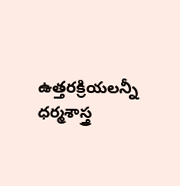ఉత్తరక్రియలన్నీ ధర్మశాస్త్ర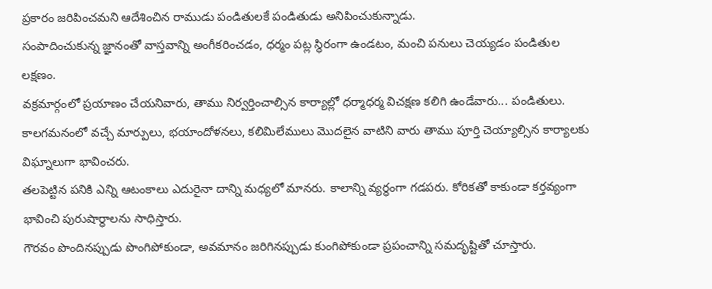ప్రకారం జరిపించమని ఆదేశించిన రాముడు పండితులకే పండితుడు అనిపించుకున్నాడు.
సంపాదించుకున్న జ్ఞానంతో వాస్తవాన్ని అంగీకరించడం, ధర్మం పట్ల స్థిరంగా ఉండటం, మంచి పనులు చెయ్యడం పండితుల లక్షణం.
వక్రమార్గంలో ప్రయాణం చేయనివారు, తాము నిర్వర్తించాల్సిన కార్యాల్లో ధర్మాధర్మ విచక్షణ కలిగి ఉండేవారు... పండితులు. కాలగమనంలో వచ్చే మార్పులు, భయాందోళనలు, కలిమిలేములు మొదలైన వాటిని వారు తాము పూర్తి చెయ్యాల్సిన కార్యాలకు విఘ్నాలుగా భావించరు.
తలపెట్టిన పనికి ఎన్ని ఆటంకాలు ఎదురైనా దాన్ని మధ్యలో మానరు. కాలాన్ని వ్యర్థంగా గడపరు. కోరికతో కాకుండా కర్తవ్యంగా భావించి పురుషార్థాలను సాధిస్తారు.
గౌరవం పొందినప్పుడు పొంగిపోకుండా, అవమానం జరిగినప్పుడు కుంగిపోకుండా ప్రపంచాన్ని సమదృష్టితో చూస్తారు.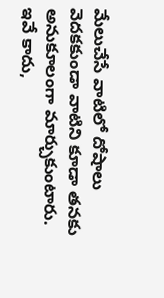మేలుచేసే వాటిలో దోషాలు వెదకకుండా వాటిని కూడా తనకు అనుకూలంగా మార్చుకుంటారు.
ఇవే కాదు,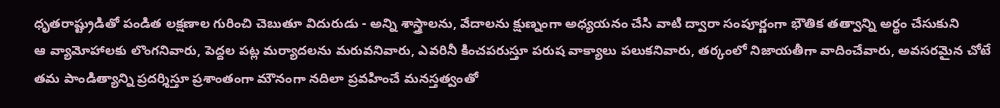ధృతరాష్ట్రుడితో పండిత లక్షణాల గురించి చెబుతూ విదురుడు - అన్ని శాస్త్రాలను, వేదాలను క్షుణ్నంగా అధ్యయనం చేసి వాటి ద్వారా సంపూర్ణంగా భౌతిక తత్వాన్ని అర్థం చేసుకుని
ఆ వ్యామోహాలకు లొంగనివారు, పెద్దల పట్ల మర్యాదలను మరువనివారు, ఎవరినీ కించపరుస్తూ పరుష వాక్యాలు పలుకనివారు, తర్కంలో నిజాయతీగా వాదించేవారు, అవసరమైన చోటే తమ పాండిత్యాన్ని ప్రదర్శిస్తూ ప్రశాంతంగా మౌనంగా నదిలా ప్రవహించే మనస్తత్వంతో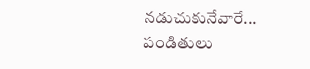నడుచుకునేవారే... పండితులు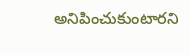అనిపించుకుంటారని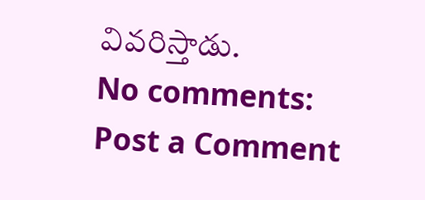వివరిస్తాడు.
No comments:
Post a Comment